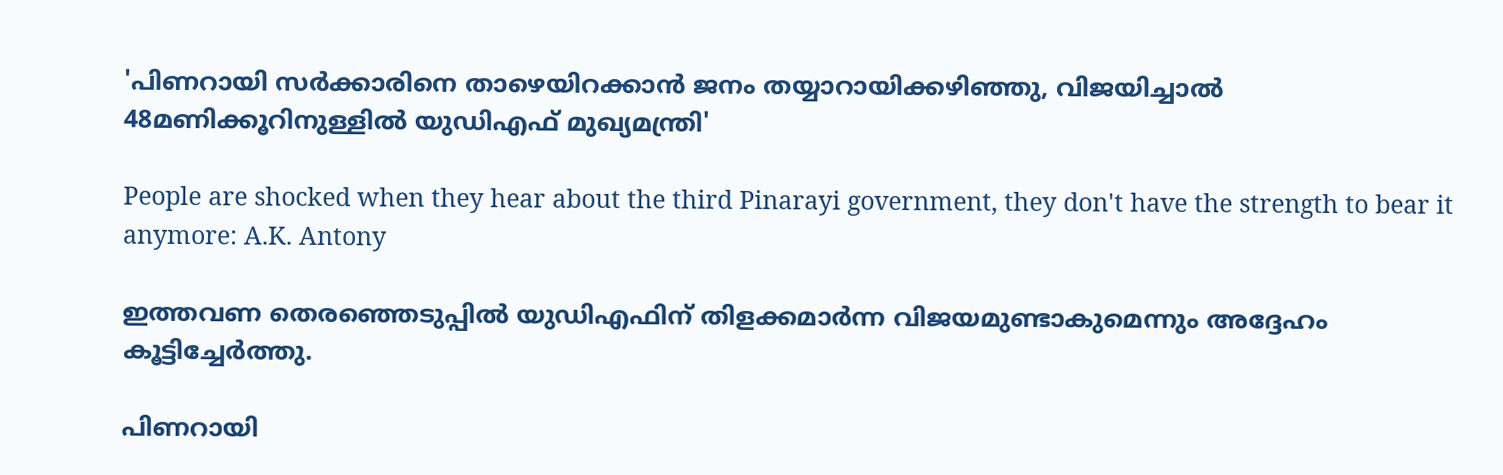'പിണറായി സര്‍ക്കാരിനെ താഴെയിറക്കാന്‍ ജനം തയ്യാറായിക്കഴിഞ്ഞു, വിജയിച്ചാല്‍ 48മണിക്കൂറിനുള്ളില്‍ യുഡിഎഫ് മുഖ്യമന്ത്രി'

People are shocked when they hear about the third Pinarayi government, they don't have the strength to bear it anymore: A.K. Antony

ഇത്തവണ തെരഞ്ഞെടുപ്പില്‍ യുഡിഎഫിന് തിളക്കമാര്‍ന്ന വിജയമുണ്ടാകുമെന്നും അദ്ദേഹം കൂട്ടിച്ചേര്‍ത്തു.

പിണറായി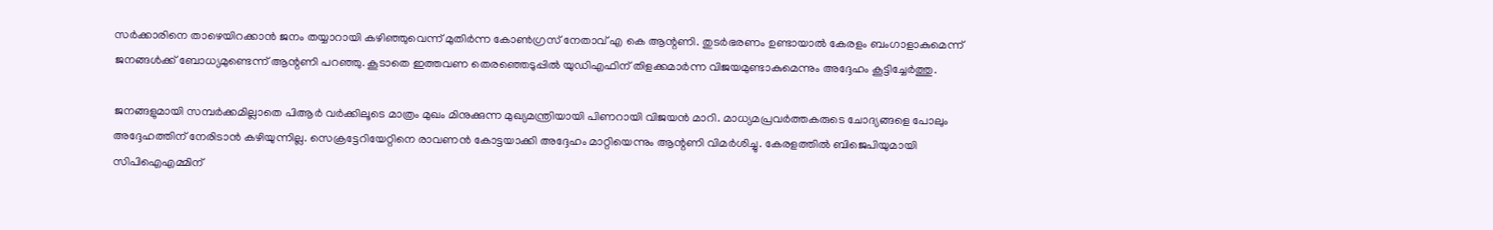സര്‍ക്കാരിനെ താഴെയിറക്കാന്‍ ജനം തയ്യാറായി കഴിഞ്ഞുവെന്ന് മുതിര്‍ന്ന കോണ്‍ഗ്രസ് നേതാവ് എ കെ ആന്റണി. തുടര്‍ഭരണം ഉണ്ടായാല്‍ കേരളം ബംഗാളാകുമെന്ന് ജനങ്ങള്‍ക്ക് ബോധ്യമുണ്ടെന്ന് ആന്റണി പറഞ്ഞു. കൂടാതെ ഇത്തവണ തെരഞ്ഞെടുപ്പില്‍ യുഡിഎഫിന് തിളക്കമാര്‍ന്ന വിജയമുണ്ടാകുമെന്നും അദ്ദേഹം കൂട്ടിച്ചേര്‍ത്തു.

ജനങ്ങളുമായി സമ്പര്‍ക്കമില്ലാതെ പിആര്‍ വര്‍ക്കിലൂടെ മാത്രം മുഖം മിനുക്കുന്ന മുഖ്യമന്ത്രിയായി പിണറായി വിജയന്‍ മാറി. മാധ്യമപ്രവര്‍ത്തകരുടെ ചോദ്യങ്ങളെ പോലും അദ്ദേഹത്തിന് നേരിടാന്‍ കഴിയുന്നില്ല. സെക്രട്ടേറിയേറ്റിനെ രാവണന്‍ കോട്ടയാക്കി അദ്ദേഹം മാറ്റിയെന്നും ആന്റണി വിമര്‍ശിച്ചു. കേരളത്തില്‍ ബിജെപിയുമായി സിപിഐഎമ്മിന്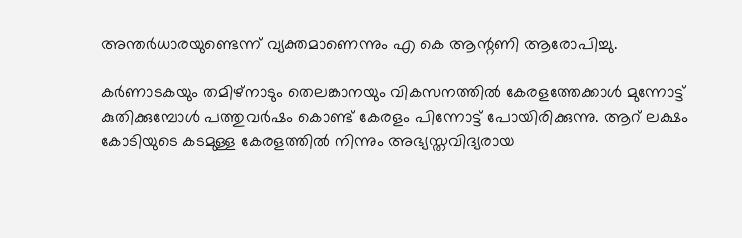അന്തര്‍ധാരയുണ്ടെന്ന് വ്യക്തമാണെന്നും എ കെ ആന്റണി ആരോപിച്ചു.

കര്‍ണാടകയും തമിഴ്നാടും തെലങ്കാനയും വികസനത്തില്‍ കേരളത്തേക്കാള്‍ മുന്നോട്ട് കുതിക്കുമ്പോള്‍ പത്തുവര്‍ഷം കൊണ്ട് കേരളം പിന്നോട്ട് പോയിരിക്കുന്നു. ആറ് ലക്ഷം കോടിയുടെ കടമുള്ള കേരളത്തില്‍ നിന്നും അഭ്യസ്തവിദ്യരായ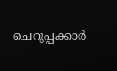ചെറുപ്പക്കാര്‍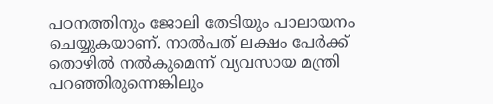പഠനത്തിനും ജോലി തേടിയും പാലായനം ചെയ്യുകയാണ്. നാല്‍പത് ലക്ഷം പേര്‍ക്ക് തൊഴില്‍ നല്‍കുമെന്ന് വ്യവസായ മന്ത്രി പറഞ്ഞിരുന്നെങ്കിലും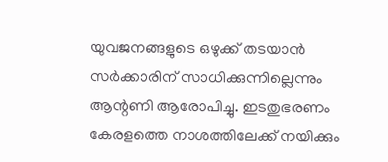യുവജനങ്ങളുടെ ഒഴുക്ക് തടയാന്‍ സര്‍ക്കാരിന് സാധിക്കുന്നില്ലെന്നും ആന്റണി ആരോപിച്ചു. ഇടതുഭരണം കേരളത്തെ നാശത്തിലേക്ക് നയിക്കും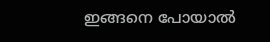ഇങ്ങനെ പോയാല്‍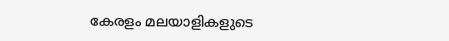കേരളം മലയാളികളുടെ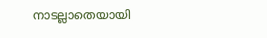നാടല്ലാതെയായി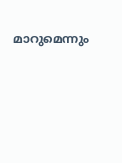മാറുമെന്നും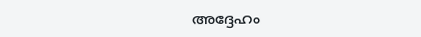അദ്ദേഹം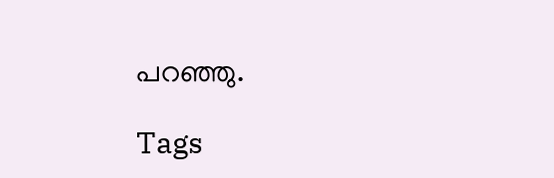പറഞ്ഞു.

Tags